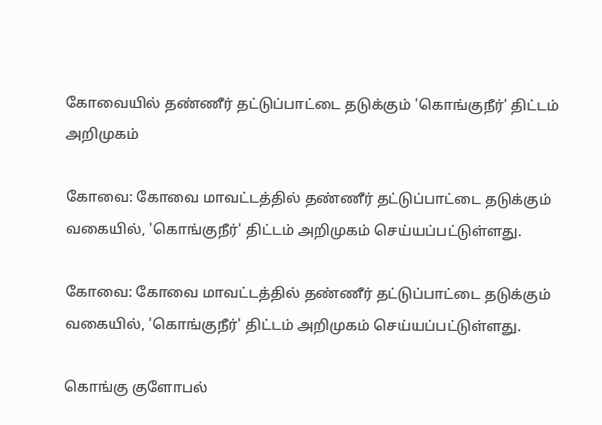கோவையில் தண்ணீர் தட்டுப்பாட்டை தடுக்கும் 'கொங்குநீர்' திட்டம் அறிமுகம்

கோவை: கோவை மாவட்டத்தில் தண்ணீர் தட்டுப்பாட்டை தடுக்கும் வகையில், 'கொங்குநீர்' திட்டம் அறிமுகம் செய்யப்பட்டுள்ளது.

கோவை: கோவை மாவட்டத்தில் தண்ணீர் தட்டுப்பாட்டை தடுக்கும் வகையில், 'கொங்குநீர்' திட்டம் அறிமுகம் செய்யப்பட்டுள்ளது.

கொங்கு குளோபல்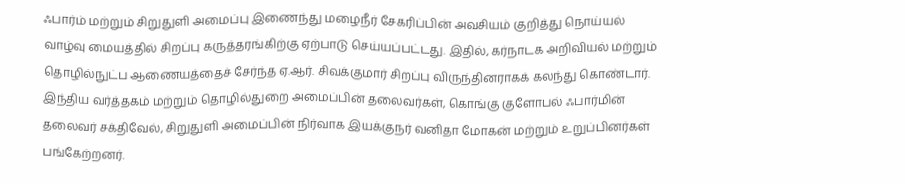ஃபார்ம் மற்றும் சிறுதுளி அமைப்பு இணைந்து மழைநீர் சேகரிப்பின் அவசியம் குறித்து நொய்யல் வாழ்வு மையத்தில் சிறப்பு கருத்தரங்கிற்கு ஏற்பாடு செய்யப்பட்டது. இதில், கர்நாடக அறிவியல் மற்றும் தொழில்நுட்ப ஆணையத்தைச் சேர்ந்த ஏ.ஆர். சிவக்குமார் சிறப்பு விருந்தினராகக் கலந்து கொண்டார். இந்திய வர்த்தகம் மற்றும் தொழில்துறை அமைப்பின் தலைவர்கள், கொங்கு குளோபல் ஃபார்மின் தலைவர் சக்திவேல், சிறுதுளி அமைப்பின் நிர்வாக இயக்குநர் வனிதா மோகன் மற்றும் உறுப்பினர்கள் பங்கேற்றனர்.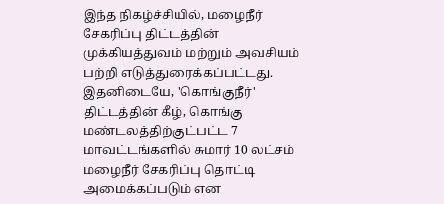இந்த நிகழ்ச்சியில், மழைநீர் சேகரிப்பு திட்டத்தின் முக்கியத்துவம் மற்றும் அவசியம் பற்றி எடுத்துரைக்கப்பட்டது. இதனிடையே, 'கொங்குநீர்' திட்டத்தின் கீழ், கொங்கு மண்டலத்திற்குட்பட்ட 7 மாவட்டங்களில் சுமார் 10 லட்சம் மழைநீர் சேகரிப்பு தொட்டி அமைக்கப்படும் என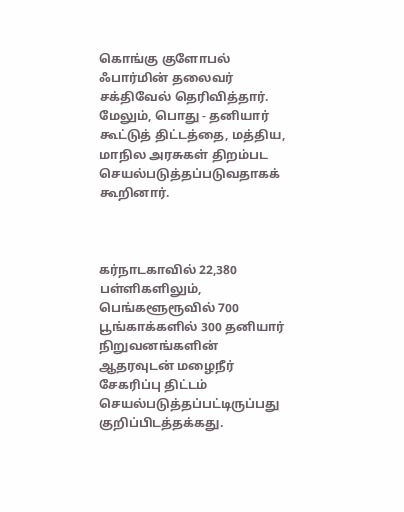கொங்கு குளோபல் ஃபார்மின் தலைவர் சக்திவேல் தெரிவித்தார். மேலும், பொது - தனியார் கூட்டுத் திட்டத்தை, மத்திய, மாநில அரசுகள் திறம்பட செயல்படுத்தப்படுவதாகக் கூறினார்.



கர்நாடகாவில் 22,380 பள்ளிகளிலும், பெங்களூரூவில் 700 பூங்காக்களில் 300 தனியார் நிறுவனங்களின் ஆதரவுடன் மழைநீர் சேகரிப்பு திட்டம் செயல்படுத்தப்பட்டிருப்பது குறிப்பிடத்தக்கது.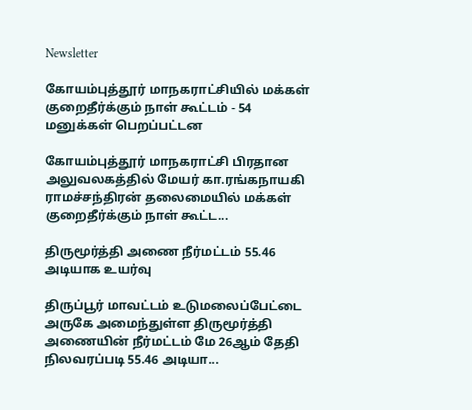Newsletter

கோயம்புத்தூர் மாநகராட்சியில் மக்கள் குறைதீர்க்கும் நாள் கூட்டம் - 54 மனுக்கள் பெறப்பட்டன

கோயம்புத்தூர் மாநகராட்சி பிரதான அலுவலகத்தில் மேயர் கா.ரங்கநாயகி ராமச்சந்திரன் தலைமையில் மக்கள் குறைதீர்க்கும் நாள் கூட்ட...

திருமூர்த்தி அணை நீர்மட்டம் 55.46 அடியாக உயர்வு

திருப்பூர் மாவட்டம் உடுமலைப்பேட்டை அருகே அமைந்துள்ள திருமூர்த்தி அணையின் நீர்மட்டம் மே 26ஆம் தேதி நிலவரப்படி 55.46 அடியா...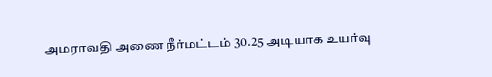அமராவதி அணை நீர்மட்டம் 30.25 அடியாக உயர்வு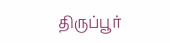திருப்பூர்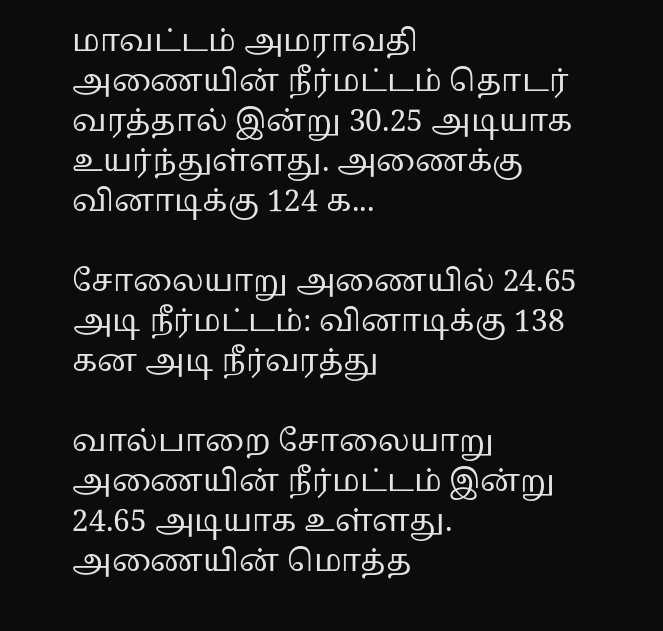மாவட்டம் அமராவதி அணையின் நீர்மட்டம் தொடர் வரத்தால் இன்று 30.25 அடியாக உயர்ந்துள்ளது. அணைக்கு வினாடிக்கு 124 க...

சோலையாறு அணையில் 24.65 அடி நீர்மட்டம்: வினாடிக்கு 138 கன அடி நீர்வரத்து

வால்பாறை சோலையாறு அணையின் நீர்மட்டம் இன்று 24.65 அடியாக உள்ளது. அணையின் மொத்த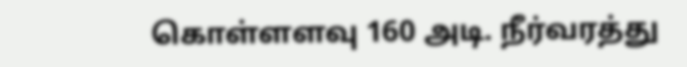கொள்ளளவு 160 அடி. நீர்வரத்து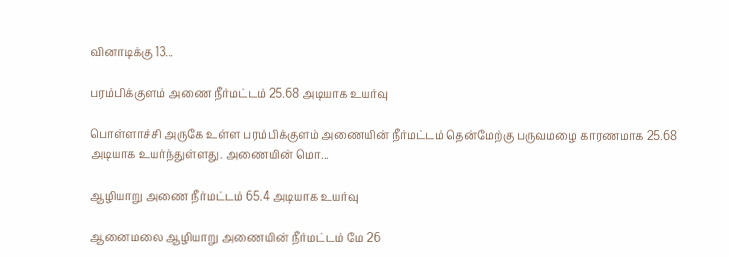வினாடிக்கு 13...

பரம்பிக்குளம் அணை நீர்மட்டம் 25.68 அடியாக உயர்வு

பொள்ளாச்சி அருகே உள்ள பரம்பிக்குளம் அணையின் நீர்மட்டம் தென்மேற்கு பருவமழை காரணமாக 25.68 அடியாக உயர்ந்துள்ளது. அணையின் மொ...

ஆழியாறு அணை நீர்மட்டம் 65.4 அடியாக உயர்வு

ஆனைமலை ஆழியாறு அணையின் நீர்மட்டம் மே 26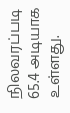நிலவரப்படி 65.4 அடியாக உள்ளது.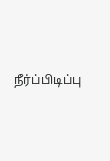நீர்ப்பிடிப்பு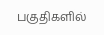பகுதிகளில்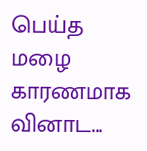பெய்த மழை காரணமாக வினாட...